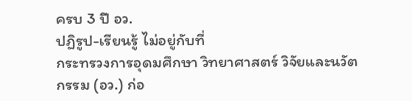ครบ 3 ปี อว.
ปฏิรูป-เรียนรู้ ไม่อยู่กับที่
กระทรวงการอุดมศึกษา วิทยาศาสตร์ วิจัยและนวัตกรรม (อว.) ก่อ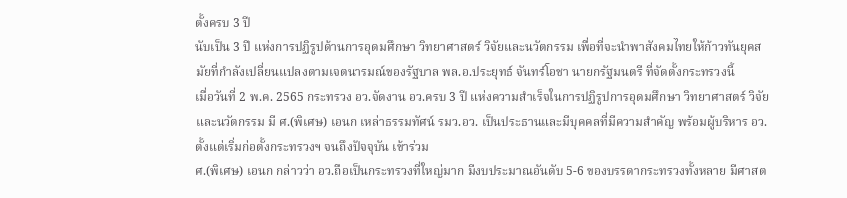ตั้งครบ 3 ปี
นับเป็น 3 ปี แห่งการปฏิรูปด้านการอุดมศึกษา วิทยาศาสตร์ วิจัยและนวัตกรรม เพื่อที่จะนำพาสังคมไทยให้ก้าวทันยุคสมัยที่กำลังเปลี่ยนแปลงตามเจตนารมณ์ของรัฐบาล พล.อ.ประยุทธ์ จันทร์โอชา นายกรัฐมนตรี ที่จัดตั้งกระทรวงนี้
เมื่อวันที่ 2 พ.ค. 2565 กระทรวง อว.จัดงาน อว.ครบ 3 ปี แห่งความสำเร็จในการปฏิรูปการอุดมศึกษา วิทยาศาสตร์ วิจัยและนวัตกรรม มี ศ.(พิเศษ) เอนก เหล่าธรรมทัศน์ รมว.อว. เป็นประธานและมีบุคคลที่มีความสำคัญ พร้อมผู้บริหาร อว. ตั้งแต่เริ่มก่อตั้งกระทรวงฯ จนถึงปัจจุบัน เข้าร่วม
ศ.(พิเศษ) เอนก กล่าวว่า อว.ถือเป็นกระทรวงที่ใหญ่มาก มีงบประมาณอันดับ 5-6 ของบรรดากระทรวงทั้งหลาย มีศาสต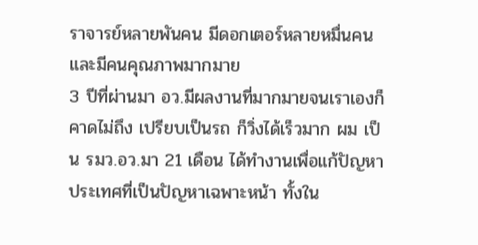ราจารย์หลายพันคน มีดอกเตอร์หลายหมื่นคนและมีคนคุณภาพมากมาย
3 ปีที่ผ่านมา อว.มีผลงานที่มากมายจนเราเองก็คาดไม่ถึง เปรียบเป็นรถ ก็วิ่งได้เร็วมาก ผม เป็น รมว.อว.มา 21 เดือน ได้ทำงานเพื่อแก้ปัญหาประเทศที่เป็นปัญหาเฉพาะหน้า ทั้งใน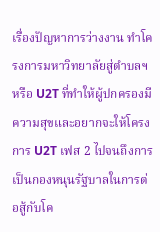เรื่องปัญหาการว่างงาน ทำโครงการมหาวิทยาลัยสู่ตำบลฯ หรือ U2T ที่ทำให้ผู้ปกครองมีความสุขและอยากจะให้โครงการ U2T เฟส 2 ไปจนถึงการเป็นกองหนุนรัฐบาลในการต่อสู้กับโค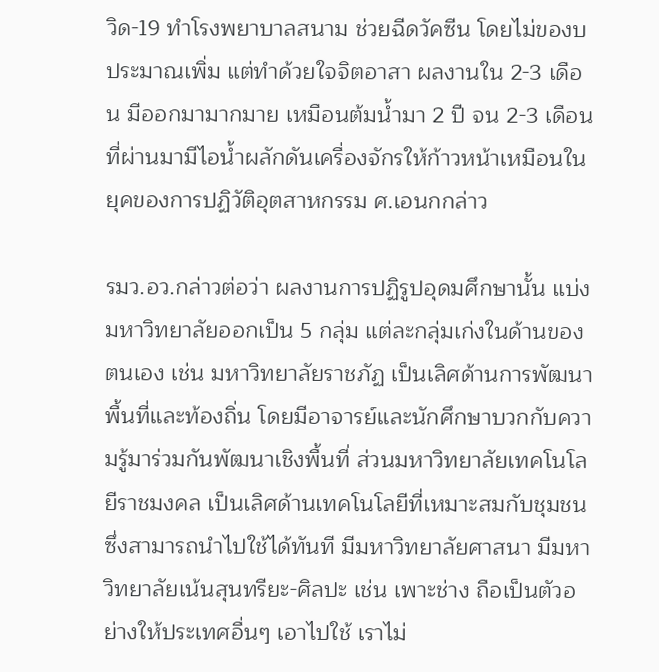วิด-19 ทำโรงพยาบาลสนาม ช่วยฉีดวัคซีน โดยไม่ของบประมาณเพิ่ม แต่ทำด้วยใจจิตอาสา ผลงานใน 2-3 เดือน มีออกมามากมาย เหมือนต้มน้ำมา 2 ปี จน 2-3 เดือนที่ผ่านมามีไอน้ำผลักดันเครื่องจักรให้ก้าวหน้าเหมือนในยุคของการปฏิวัติอุตสาหกรรม ศ.เอนกกล่าว

รมว.อว.กล่าวต่อว่า ผลงานการปฏิรูปอุดมศึกษานั้น แบ่งมหาวิทยาลัยออกเป็น 5 กลุ่ม แต่ละกลุ่มเก่งในด้านของตนเอง เช่น มหาวิทยาลัยราชภัฏ เป็นเลิศด้านการพัฒนาพื้นที่และท้องถิ่น โดยมีอาจารย์และนักศึกษาบวกกับความรู้มาร่วมกันพัฒนาเชิงพื้นที่ ส่วนมหาวิทยาลัยเทคโนโลยีราชมงคล เป็นเลิศด้านเทคโนโลยีที่เหมาะสมกับชุมชนซึ่งสามารถนำไปใช้ได้ทันที มีมหาวิทยาลัยศาสนา มีมหาวิทยาลัยเน้นสุนทรียะ-ศิลปะ เช่น เพาะช่าง ถือเป็นตัวอย่างให้ประเทศอื่นๆ เอาไปใช้ เราไม่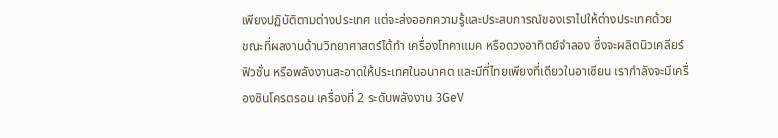เพียงปฏิบัติตามต่างประเทศ แต่จะส่งออกความรู้และประสบการณ์ของเราไปให้ต่างประเทศด้วย
ขณะที่ผลงานด้านวิทยาศาสตร์ได้ทำ เครื่องโทคาแมค หรือดวงอาทิตย์จำลอง ซึ่งจะผลิตนิวเคลียร์ฟิวชั่น หรือพลังงานสะอาดให้ประเทศในอนาคต และมีที่ไทยเพียงที่เดียวในอาเซียน เรากำลังจะมีเครื่องซินโครตรอน เครื่องที่ 2 ระดับพลังงาน 3GeV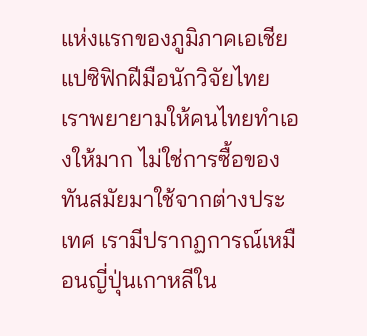แห่งแรกของภูมิภาคเอเชียแปซิฟิกฝีมือนักวิจัยไทย เราพยายามให้คนไทยทำเองให้มาก ไม่ใช่การซื้อของทันสมัยมาใช้จากต่างประเทศ เรามีปรากฏการณ์เหมือนญี่ปุ่นเกาหลีใน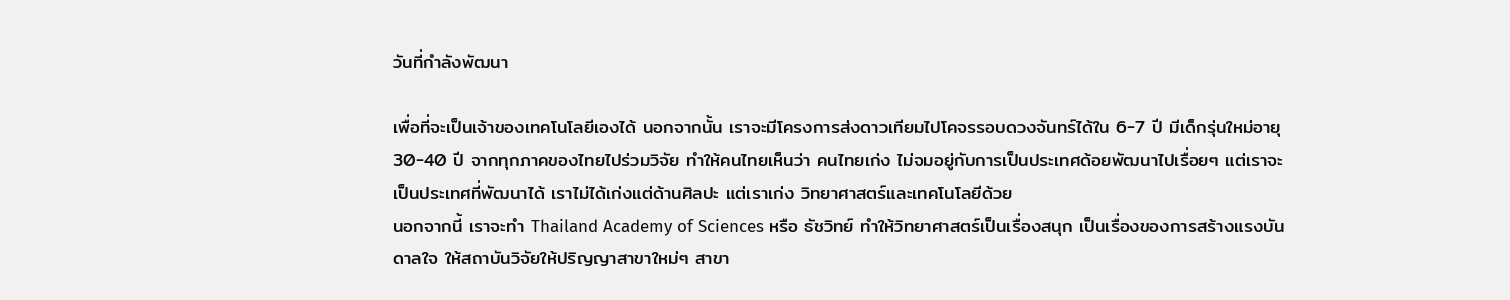วันที่กำลังพัฒนา

เพื่อที่จะเป็นเจ้าของเทคโนโลยีเองได้ นอกจากนั้น เราจะมีโครงการส่งดาวเทียมไปโคจรรอบดวงจันทร์ได้ใน 6-7 ปี มีเด็กรุ่นใหม่อายุ 30-40 ปี จากทุกภาคของไทยไปร่วมวิจัย ทำให้คนไทยเห็นว่า คนไทยเก่ง ไม่จมอยู่กับการเป็นประเทศด้อยพัฒนาไปเรื่อยๆ แต่เราจะเป็นประเทศที่พัฒนาได้ เราไม่ได้เก่งแต่ด้านศิลปะ แต่เราเก่ง วิทยาศาสตร์และเทคโนโลยีด้วย
นอกจากนี้ เราจะทำ Thailand Academy of Sciences หรือ ธัชวิทย์ ทำให้วิทยาศาสตร์เป็นเรื่องสนุก เป็นเรื่องของการสร้างแรงบันดาลใจ ให้สถาบันวิจัยให้ปริญญาสาขาใหม่ๆ สาขา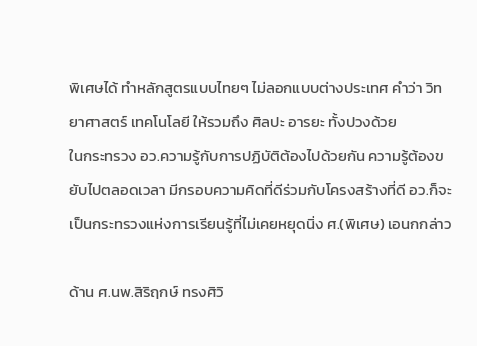พิเศษได้ ทำหลักสูตรแบบไทยๆ ไม่ลอกแบบต่างประเทศ คำว่า วิทยาศาสตร์ เทคโนโลยี ให้รวมถึง ศิลปะ อารยะ ทั้งปวงด้วย
ในกระทรวง อว.ความรู้กับการปฏิบัติต้องไปด้วยกัน ความรู้ต้องขยับไปตลอดเวลา มีกรอบความคิดที่ดีร่วมกับโครงสร้างที่ดี อว.ก็จะเป็นกระทรวงแห่งการเรียนรู้ที่ไม่เคยหยุดนิ่ง ศ.(พิเศษ) เอนกกล่าว

ด้าน ศ.นพ.สิริฤกษ์ ทรงศิวิ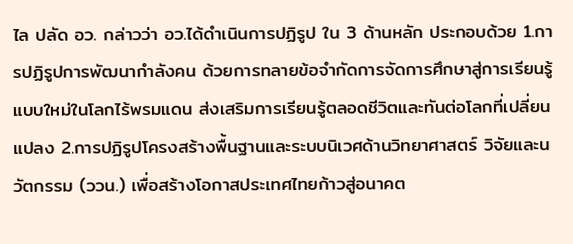ไล ปลัด อว. กล่าวว่า อว.ได้ดำเนินการปฏิรูป ใน 3 ด้านหลัก ประกอบด้วย 1.การปฏิรูปการพัฒนากำลังคน ด้วยการทลายข้อจำกัดการจัดการศึกษาสู่การเรียนรู้แบบใหม่ในโลกไร้พรมแดน ส่งเสริมการเรียนรู้ตลอดชีวิตและทันต่อโลกที่เปลี่ยนแปลง 2.การปฏิรูปโครงสร้างพื้นฐานและระบบนิเวศด้านวิทยาศาสตร์ วิจัยและนวัตกรรม (ววน.) เพื่อสร้างโอกาสประเทศไทยก้าวสู่อนาคต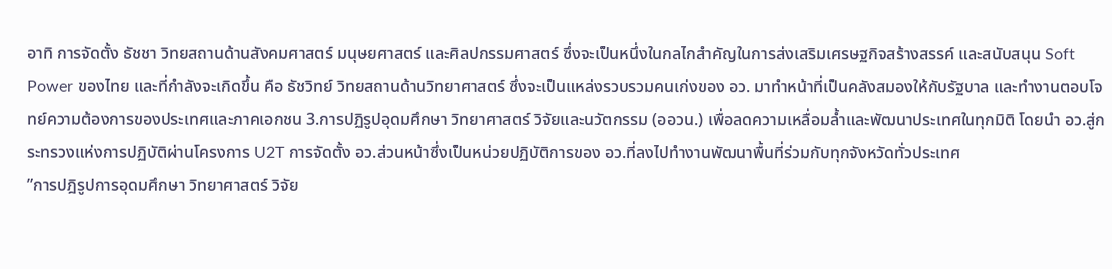อาทิ การจัดตั้ง ธัชชา วิทยสถานด้านสังคมศาสตร์ มนุษยศาสตร์ และศิลปกรรมศาสตร์ ซึ่งจะเป็นหนึ่งในกลไกสำคัญในการส่งเสริมเศรษฐกิจสร้างสรรค์ และสนับสนุน Soft Power ของไทย และที่กำลังจะเกิดขึ้น คือ ธัชวิทย์ วิทยสถานด้านวิทยาศาสตร์ ซึ่งจะเป็นแหล่งรวบรวมคนเก่งของ อว. มาทำหน้าที่เป็นคลังสมองให้กับรัฐบาล และทำงานตอบโจทย์ความต้องการของประเทศและภาคเอกชน 3.การปฏิรูปอุดมศึกษา วิทยาศาสตร์ วิจัยและนวัตกรรม (ออวน.) เพื่อลดความเหลื่อมล้ำและพัฒนาประเทศในทุกมิติ โดยนำ อว.สู่กระทรวงแห่งการปฏิบัติผ่านโครงการ U2T การจัดตั้ง อว.ส่วนหน้าซึ่งเป็นหน่วยปฏิบัติการของ อว.ที่ลงไปทำงานพัฒนาพื้นที่ร่วมกับทุกจังหวัดทั่วประเทศ
”การปฎิรูปการอุดมศึกษา วิทยาศาสตร์ วิจัย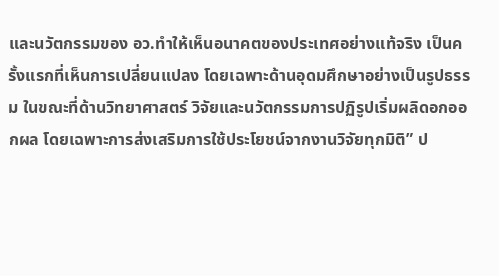และนวัตกรรมของ อว.ทำให้เห็นอนาคตของประเทศอย่างแท้จริง เป็นครั้งแรกที่เห็นการเปลี่ยนแปลง โดยเฉพาะด้านอุดมศึกษาอย่างเป็นรูปธรรม ในขณะที่ด้านวิทยาศาสตร์ วิจัยและนวัตกรรมการปฏิรูปเริ่มผลิดอกออกผล โดยเฉพาะการส่งเสริมการใช้ประโยชน์จากงานวิจัยทุกมิติ” ป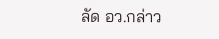ลัด อว.กล่าว